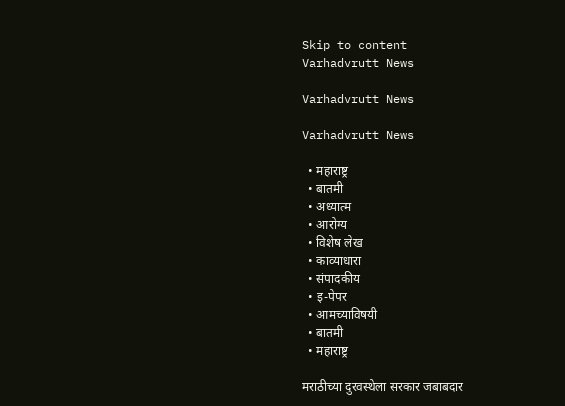Skip to content
Varhadvrutt News

Varhadvrutt News

Varhadvrutt News

  • महाराष्ट्र
  • बातमी
  • अध्यात्म
  • आरोग्य
  • विशेष लेख
  • काव्याधारा
  • संपादकीय
  • इ-पेपर
  • आमच्याविषयी
  • बातमी
  • महाराष्ट्र

मराठीच्या दुरवस्थेला सरकार जबाबदार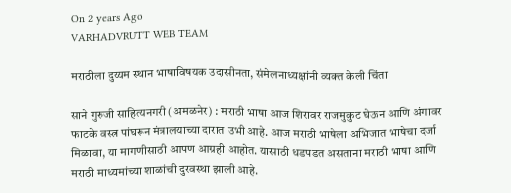On 2 years Ago
VARHADVRUTT WEB TEAM

मराठीला दुय्यम स्थान भाषाविषयक उदासीनता, संमेलनाध्यक्षांनी व्यक्त केली चिंता

साने गुरुजी साहित्यनगरी (अमळनेर) : मराठी भाषा आज शिरावर राजमुकुट घेऊन आणि अंगावर फाटके वस्त्र पांघरून मंत्रालयाच्या दारात उभी आहे. आज मराठी भाषेला अभिजात भाषेचा दर्जा मिळावा, या मागणीसाठी आपण आग्रही आहोत. यासाठी धडपडत असताना मराठी भाषा आणि मराठी माध्यमांच्या शाळांची दुरवस्था झाली आहे.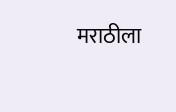मराठीला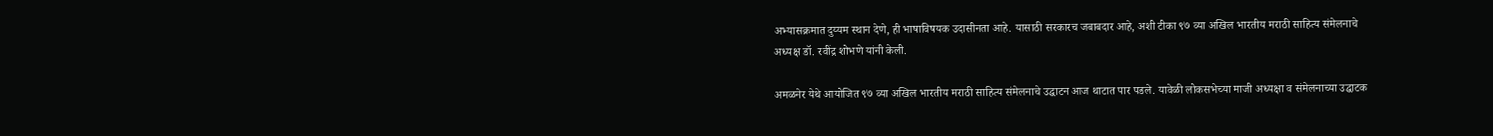अभ्यासक्रमात दुय्यम स्थान देणे, ही भाषाविषयक उदासीनता आहे. यासाठी सरकारच जबाबदार आहे, अशी टीका ९७ व्या अखिल भारतीय मराठी साहित्य संमेलनाचे अध्यक्ष डॉ. रवींद्र शोभणे यांनी केली.

अमळनेर येथे आयोजित ९७ व्या अखिल भारतीय मराठी साहित्य संमेलनाचे उद्घाटन आज थाटात पार पडले. यावेळी लोकसभेच्या माजी अध्यक्षा व संमेलनाच्या उद्घाटक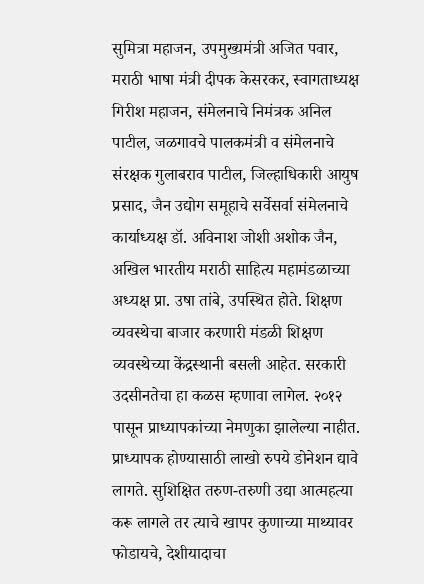सुमित्रा महाजन, उपमुख्यमंत्री अजित पवार, मराठी भाषा मंत्री दीपक केसरकर, स्वागताध्यक्ष गिरीश महाजन, संमेलनाचे निमंत्रक अनिल पाटील, जळगावचे पालकमंत्री व संमेलनाचे संरक्षक गुलाबराव पाटील, जिल्हाधिकारी आयुष प्रसाद, जैन उद्योग समूहाचे सर्वेसर्वा संमेलनाचे कार्याध्यक्ष डॉ. अविनाश जोशी अशोक जैन, अखिल भारतीय मराठी साहित्य महामंडळाच्या अध्यक्ष प्रा. उषा तांबे, उपस्थित होते. शिक्षण व्यवस्थेचा बाजार करणारी मंडळी शिक्षण व्यवस्थेच्या केंद्रस्थानी बसली आहेत. सरकारी उदसीनतेचा हा कळस म्हणावा लागेल. २०१२ पासून प्राध्यापकांच्या नेमणुका झालेल्या नाहीत. प्राध्यापक होण्यासाठी लाखो रुपये डोनेशन द्यावे लागते. सुशिक्षित तरुण-तरुणी उद्या आत्महत्या करू लागले तर त्याचे खापर कुणाच्या माथ्यावर फोडायचे, देशीयादाचा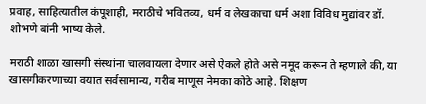प्रवाह, साहित्यातील कंपूशाही, मराठीचे भवितव्य, धर्म व लेखकाचा धर्म अशा विविध मुद्यांवर डॉ. शोभणे बांनी भाष्य केले.

मराठी शाळा खासगी संस्थांना चालवायला देणार असे ऐकले होते असे नमूद करून ते म्हणाले की, या खासगीकरणाच्या वयात सर्वसामान्य, गरीब माणूस नेमका कोठे आहे. शिक्षण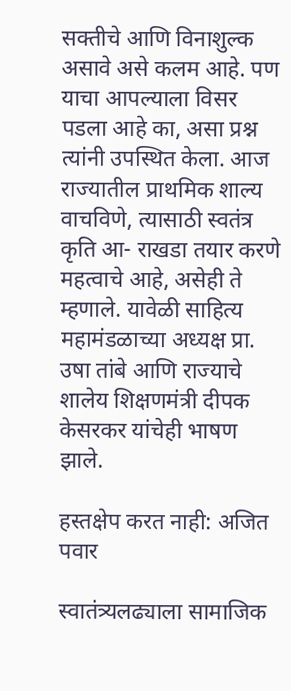सक्तीचे आणि विनाशुल्क असावे असे कलम आहे. पण याचा आपल्याला विसर पडला आहे का, असा प्रश्न त्यांनी उपस्थित केला. आज राज्यातील प्राथमिक शाल्य वाचविणे, त्यासाठी स्वतंत्र कृति आ- राखडा तयार करणे महत्वाचे आहे, असेही ते म्हणाले. यावेळी साहित्य महामंडळाच्या अध्यक्ष प्रा. उषा तांबे आणि राज्याचे शालेय शिक्षणमंत्री दीपक केसरकर यांचेही भाषण झाले.

हस्तक्षेप करत नाही: अजित पवार

स्वातंत्र्यलढ्याला सामाजिक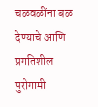चळवळींना बळ देण्याचे आणि प्रगतिशील पुरोगामी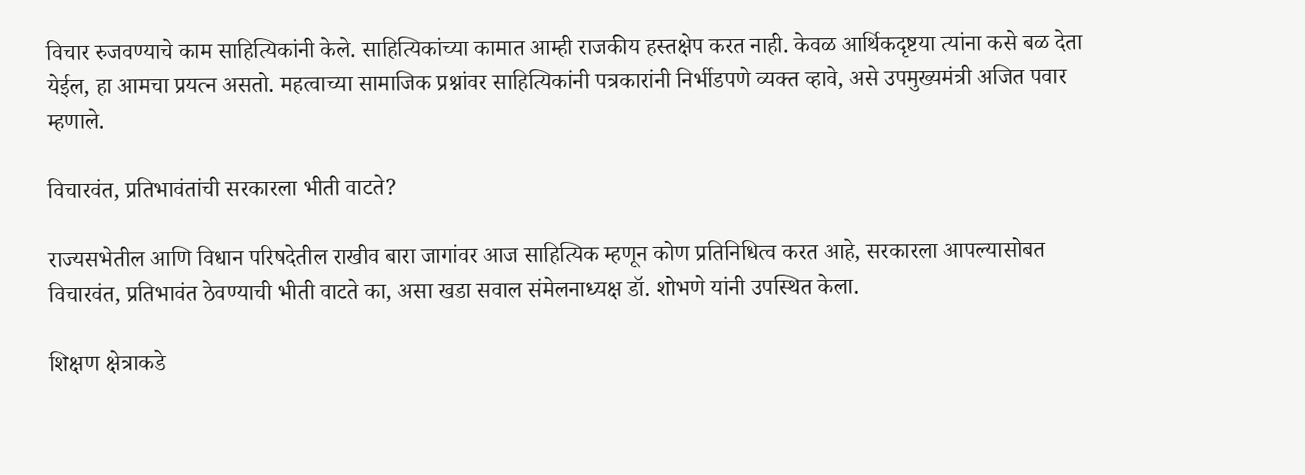विचार रुजवण्याचे काम साहित्यिकांनी केले. साहित्यिकांच्या कामात आम्ही राजकीय हस्तक्षेप करत नाही. केवळ आर्थिकदृष्टया त्यांना कसे बळ देता येईल, हा आमचा प्रयत्न असतो. महत्वाच्या सामाजिक प्रश्नांवर साहित्यिकांनी पत्रकारांनी निर्भीडपणे व्यक्त व्हावे, असे उपमुख्यमंत्री अजित पवार म्हणाले.

विचारवंत, प्रतिभावंतांची सरकारला भीती वाटते?

राज्यसभेतील आणि विधान परिषदेतील राखीव बारा जागांवर आज साहित्यिक म्हणून कोण प्रतिनिधित्व करत आहे, सरकारला आपल्यासोबत विचारवंत, प्रतिभावंत ठेवण्याची भीती वाटते का, असा खडा सवाल संमेलनाध्यक्ष डॉ. शोभणे यांनी उपस्थित केला.

शिक्षण क्षेत्राकडे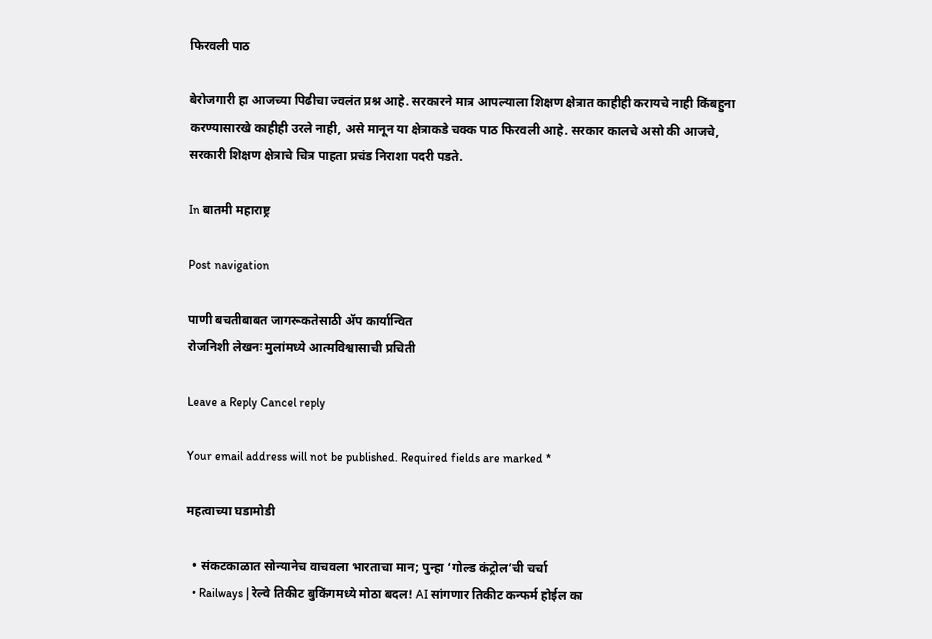फिरवली पाठ

बेरोजगारी हा आजच्या पिढीचा ज्वलंत प्रश्न आहे. सरकारने मात्र आपल्याला शिक्षण क्षेत्रात काहीही करायचे नाही किंबहुना करण्यासारखे काहीही उरले नाही, असे मानून या क्षेत्राकडे चक्क पाठ फिरवली आहे. सरकार कालचे असो की आजचे, सरकारी शिक्षण क्षेत्राचे चित्र पाहता प्रचंड निराशा पदरी पडते.

In बातमी महाराष्ट्र

Post navigation

पाणी बचतीबाबत जागरूकतेसाठी ॲप कार्यान्वित
रोजनिशी लेखनः मुलांमध्ये आत्मविश्वासाची प्रचिती

Leave a Reply Cancel reply

Your email address will not be published. Required fields are marked *

महत्वाच्या घडामोडी

  • संकटकाळात सोन्यानेच वाचवला भारताचा मान; पुन्हा ‘गोल्ड कंट्रोल’ची चर्चा
  • Railways | रेल्वे तिकीट बुकिंगमध्ये मोठा बदल! AI सांगणार तिकीट कन्फर्म होईल का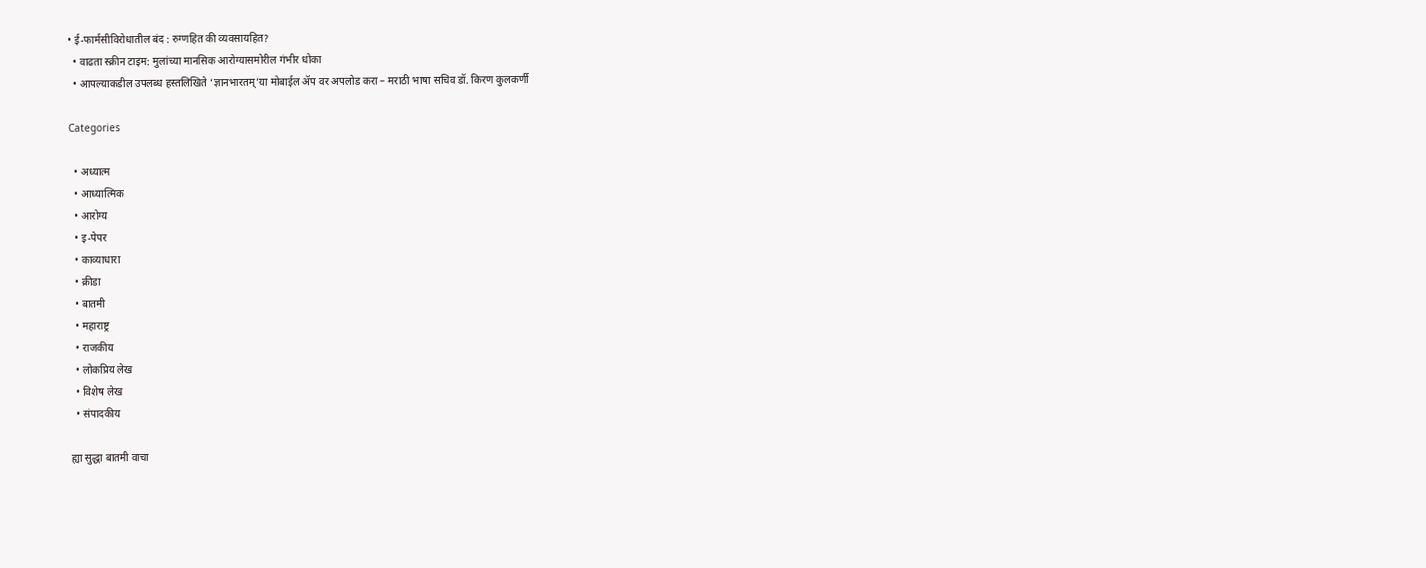• ई-फार्मसीविरोधातील बंद : रुग्णहित की व्यवसायहित?
  • वाढता स्क्रीन टाइम: मुलांच्या मानसिक आरोग्यासमोरील गंभीर धोका
  • आपल्याकडील उपलब्ध हस्तलिखिते ‘ज्ञानभारतम्’या मोबाईल ॲप वर अपलोड करा – मराठी भाषा सचिव डॉ. किरण कुलकर्णी

Categories

  • अध्यात्म
  • आध्यात्मिक
  • आरोग्य
  • इ-पेपर
  • काव्याधारा
  • क्रीडा
  • बातमी
  • महाराष्ट्र
  • राजकीय
  • लोकप्रिय लेख
  • विशेष लेख
  • संपादकीय

ह्या सुद्धा बातमी वाचा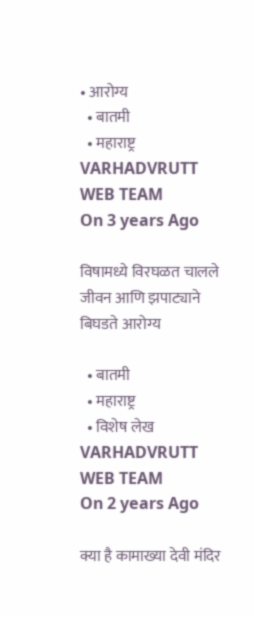• आरोग्य
  • बातमी
  • महाराष्ट्र
VARHADVRUTT WEB TEAM
On 3 years Ago

विषामध्ये विरघळत चालले जीवन आणि झपाट्याने बिघडते आरोग्य

  • बातमी
  • महाराष्ट्र
  • विशेष लेख
VARHADVRUTT WEB TEAM
On 2 years Ago

क्या है कामाख्या देवी मंदिर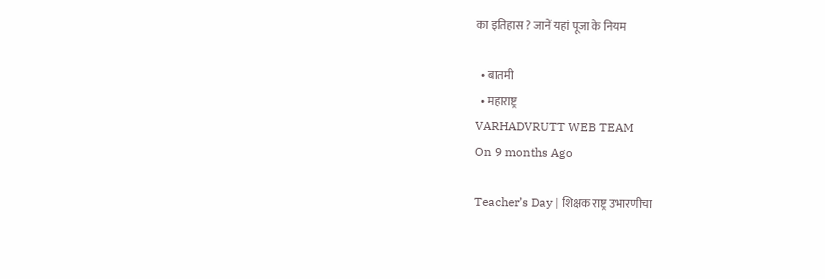का इतिहास ? जानें यहां पूजा के नियम

  • बातमी
  • महाराष्ट्र
VARHADVRUTT WEB TEAM
On 9 months Ago

Teacher’s Day | शिक्षक राष्ट्र उभारणीचा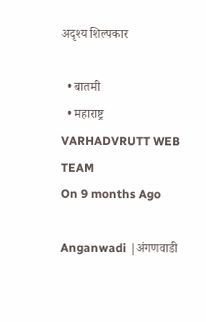अदृश्य शिल्पकार

  • बातमी
  • महाराष्ट्र
VARHADVRUTT WEB TEAM
On 9 months Ago

Anganwadi |अंगणवाडी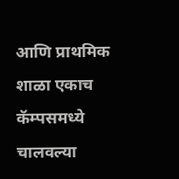आणि प्राथमिक शाळा एकाच कॅम्पसमध्ये चालवल्या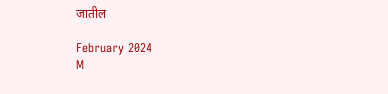जातील

February 2024
M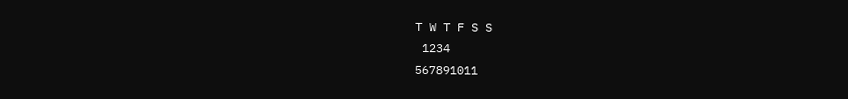T W T F S S
 1234
567891011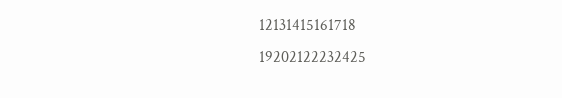12131415161718
19202122232425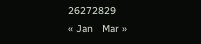26272829
« Jan   Mar »